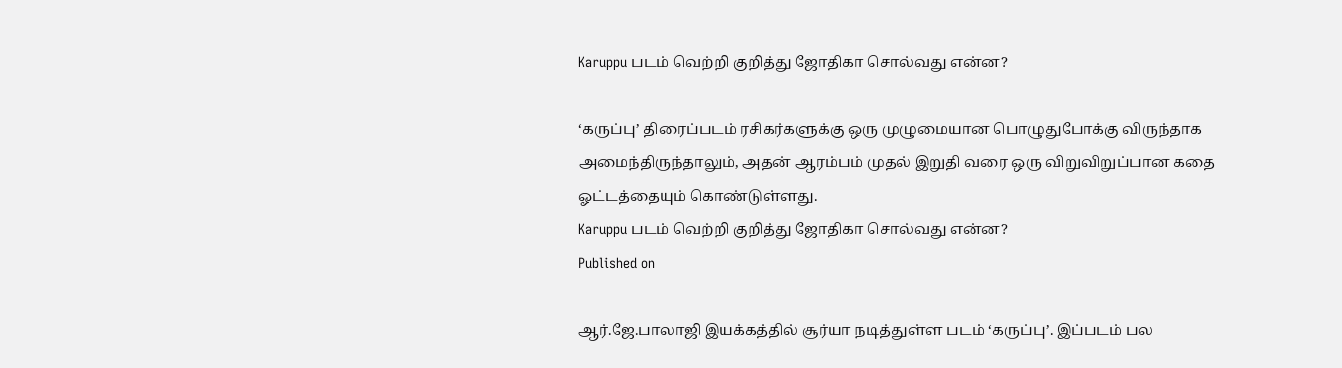Karuppu படம் வெற்றி குறித்து ஜோதிகா சொல்வது என்ன?

‘கருப்பு’ திரைப்படம் ரசிகர்களுக்கு ஒரு முழுமையான பொழுதுபோக்கு விருந்தாக அமைந்திருந்தாலும், அதன் ஆரம்பம் முதல் இறுதி வரை ஒரு விறுவிறுப்பான கதை ஓட்டத்தையும் கொண்டுள்ளது.
Karuppu படம் வெற்றி குறித்து ஜோதிகா சொல்வது என்ன?
Published on

ஆர்.ஜே.பாலாஜி இயக்கத்தில் சூர்யா நடித்துள்ள படம் ‘கருப்பு’. இப்படம் பல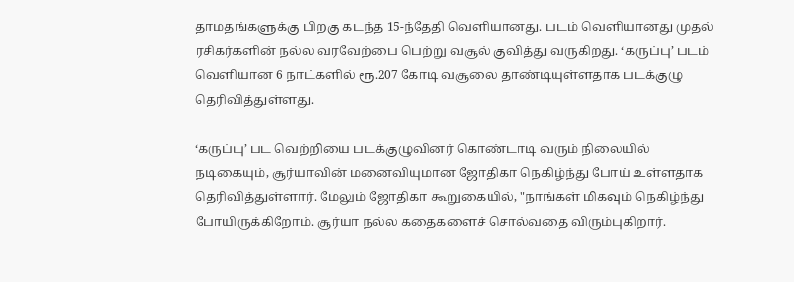தாமதங்களுக்கு பிறகு கடந்த 15-ந்தேதி வெளியானது. படம் வெளியானது முதல் ரசிகர்களின் நல்ல வரவேற்பை பெற்று வசூல் குவித்து வருகிறது. ‘கருப்பு’ படம் வெளியான 6 நாட்களில் ரூ.207 கோடி வசூலை தாண்டியுள்ளதாக படக்குழு தெரிவித்துள்ளது.

‘கருப்பு’ பட வெற்றியை படக்குழுவினர் கொண்டாடி வரும் நிலையில் நடிகையும், சூர்யாவின் மனைவியுமான ஜோதிகா நெகிழ்ந்து போய் உள்ளதாக தெரிவித்துள்ளார். மேலும் ஜோதிகா கூறுகையில், "நாங்கள் மிகவும் நெகிழ்ந்து போயிருக்கிறோம். சூர்யா நல்ல கதைகளைச் சொல்வதை விரும்புகிறார்.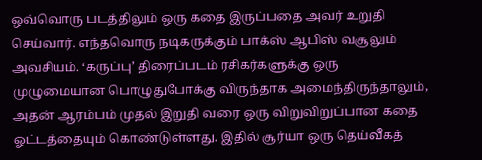ஒவ்வொரு படத்திலும் ஒரு கதை இருப்பதை அவர் உறுதி செய்வார். எந்தவொரு நடிகருக்கும் பாக்ஸ் ஆபிஸ் வசூலும் அவசியம். ‘கருப்பு’ திரைப்படம் ரசிகர்களுக்கு ஒரு முழுமையான பொழுதுபோக்கு விருந்தாக அமைந்திருந்தாலும், அதன் ஆரம்பம் முதல் இறுதி வரை ஒரு விறுவிறுப்பான கதை ஓட்டத்தையும் கொண்டுள்ளது. இதில் சூர்யா ஒரு தெய்வீகத்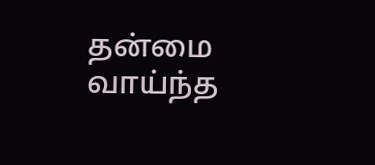தன்மை வாய்ந்த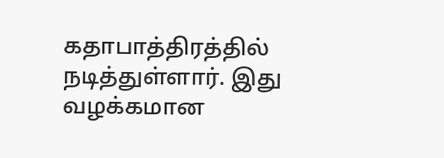கதாபாத்திரத்தில் நடித்துள்ளார். இது வழக்கமான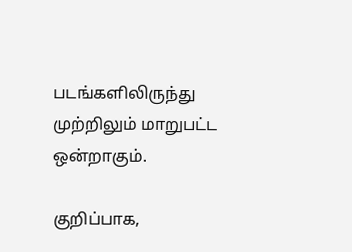படங்களிலிருந்து முற்றிலும் மாறுபட்ட ஒன்றாகும்.

குறிப்பாக,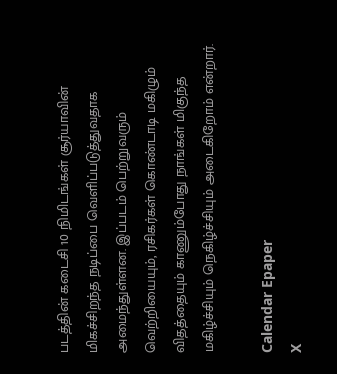படத்தின் கடைசி 10 நிமிடங்கள் சூர்யாவின் மிகச்சிறந்த நடிப்பை வெளிப்படுத்துவதாக அமைந்துள்ளன. இப்படம் பெற்றுவரும் வெற்றியையும், ரசிகர்கள் கொண்டாடி மகிழும் விதத்தையும் காணும்போது நாங்கள் மிகுந்த மகிழ்ச்சியும் நெகிழ்ச்சியும் அடைகிறோம் என்றார்.

Calendar Epaper
X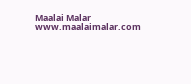Maalai Malar
www.maalaimalar.com